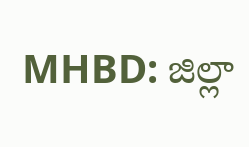MHBD: జిల్లా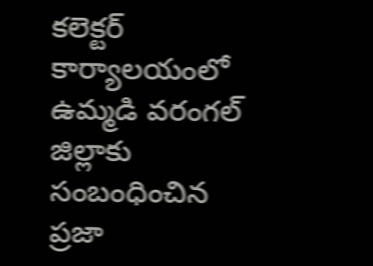కలెక్టర్ కార్యాలయంలో ఉమ్మడి వరంగల్ జిల్లాకు సంబంధించిన ప్రజా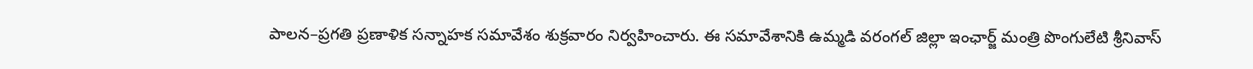పాలన–ప్రగతి ప్రణాళిక సన్నాహక సమావేశం శుక్రవారం నిర్వహించారు. ఈ సమావేశానికి ఉమ్మడి వరంగల్ జిల్లా ఇంఛార్జ్ మంత్రి పొంగులేటి శ్రీనివాస్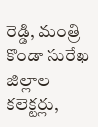రెడ్డి, మంత్రి కొండా సురేఖ జిల్లాల కలెక్టర్లు,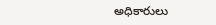అధికారులు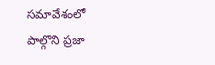సమావేశంలో పాల్గొని ప్రజా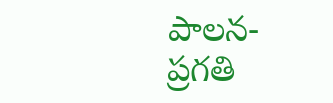పాలన-ప్రగతి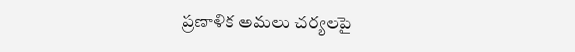ప్రణాళిక అమలు చర్యలపై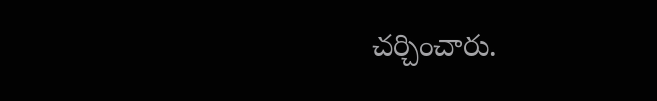చర్చించారు.